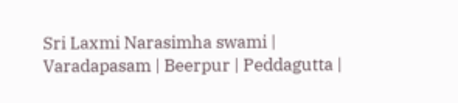Sri Laxmi Narasimha swami | Varadapasam | Beerpur | Peddagutta |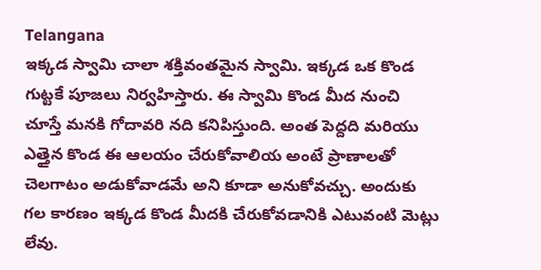Telangana
ఇక్కడ స్వామి చాలా శక్తివంతమైన స్వామి. ఇక్కడ ఒక కొండ గుట్టకే పూజలు నిర్వహిస్తారు. ఈ స్వామి కొండ మీద నుంచి చూస్తే మనకి గోదావరి నది కనిపిస్తుంది. అంత పెద్దది మరియు ఎత్తైన కొండ ఈ ఆలయం చేరుకోవాలియ అంటే ప్రాణాలతో చెలగాటం అడుకోవాడమే అని కూడా అనుకోవచ్చు. అందుకు గల కారణం ఇక్కడ కొండ మీదకి చేరుకోవడానికి ఎటువంటి మెట్లు లేవు.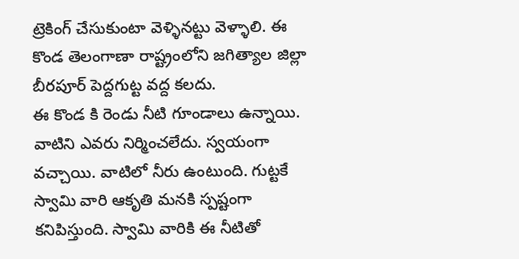ట్రెకింగ్ చేసుకుంటా వెళ్ళినట్టు వెళ్ళాలి. ఈ కొండ తెలంగాణా రాష్ట్రంలోని జగిత్యాల జిల్లా బీరపూర్ పెద్దగుట్ట వద్ద కలదు.
ఈ కొండ కి రెండు నీటి గూండాలు ఉన్నాయి. వాటిని ఎవరు నిర్మించలేదు. స్వయంగా వచ్చాయి. వాటిలో నీరు ఉంటుంది. గుట్టకే స్వామి వారి ఆకృతి మనకి స్పష్టంగా కనిపిస్తుంది. స్వామి వారికి ఈ నీటితో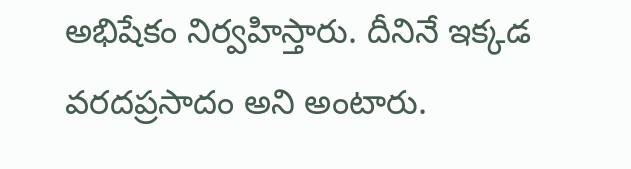అభిషేకం నిర్వహిస్తారు. దీనినే ఇక్కడ వరదప్రసాదం అని అంటారు.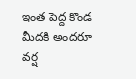ఇంత పెద్ద కొండ మీదకి అందరూ వర్ష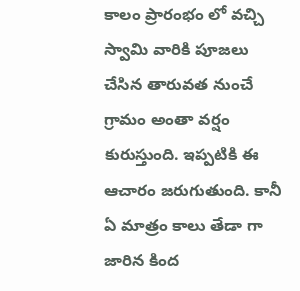కాలం ప్రారంభం లో వచ్చి స్వామి వారికి పూజలు చేసిన తారువత నుంచే గ్రామం అంతా వర్షం కురుస్తుంది. ఇప్పటికి ఈ ఆచారం జరుగుతుంది. కానీ ఏ మాత్రం కాలు తేడా గా జారిన కింద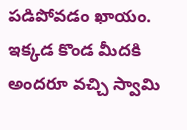పడిపోవడం ఖాయం. ఇక్కడ కొండ మీదకి అందరూ వచ్చి స్వామి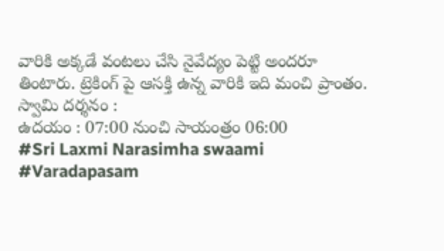వారికి అక్కడే వంటలు చేసి నైవేద్యం పెట్టి అందరూ తింటారు. ట్రెకింగ్ పై ఆసక్తి ఉన్న వారికి ఇది మంచి ప్రాంతం.
స్వామి దర్శనం :
ఉదయం : 07:00 నుంచి సాయంత్రం 06:00
#Sri Laxmi Narasimha swaami #Varadapasam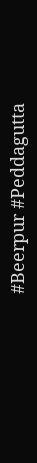#Beerpur #Peddagutta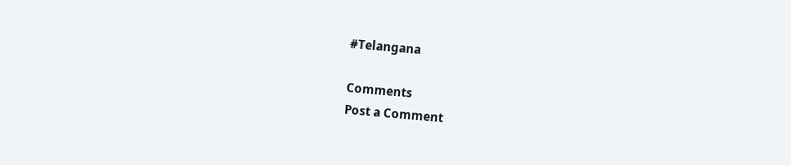#Telangana

Comments
Post a Comment